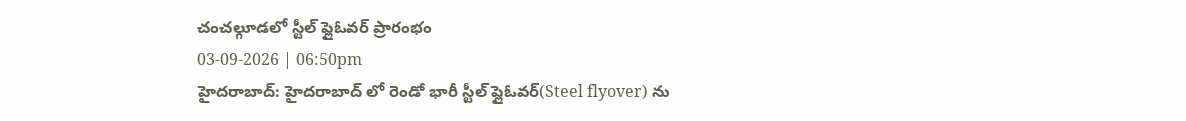చంచల్గూడలో స్టీల్ ఫ్లైఓవర్ ప్రారంభం
03-09-2026 | 06:50pm
హైదరాబాద్: హైదరాబాద్ లో రెండో భారీ స్టీల్ ప్లైఓవర్(Steel flyover) ను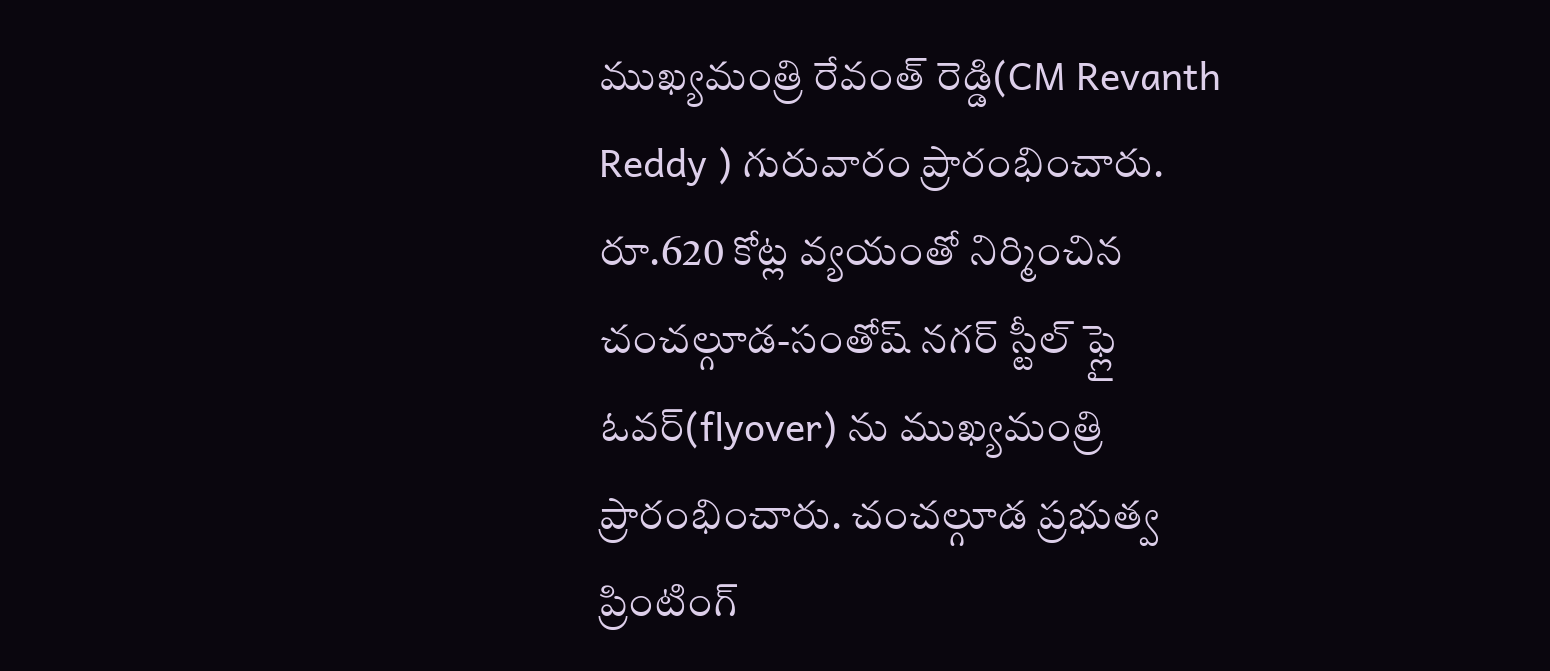ముఖ్యమంత్రి రేవంత్ రెడ్డి(CM Revanth Reddy ) గురువారం ప్రారంభించారు. రూ.620 కోట్ల వ్యయంతో నిర్మించిన చంచల్గూడ-సంతోష్ నగర్ స్టీల్ ఫ్లై ఓవర్(flyover) ను ముఖ్యమంత్రి ప్రారంభించారు. చంచల్గూడ ప్రభుత్వ ప్రింటింగ్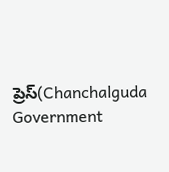ప్రెస్(Chanchalguda Government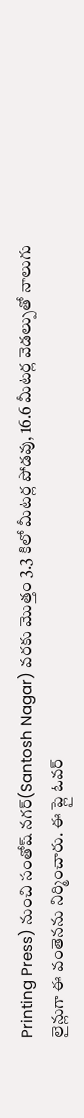Printing Press) నుంచి సంతోష్ నగర్(Santosh Nagar) వరకు మొత్తం 3.3 కిలో మీటర్ల పోడవు, 16.6 మీటర్ల వెడల్పుతో నాలుగు లైన్లుగా ఈ వంతెనను నిర్మించారు. ఈ ప్లై ఓవర్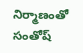నిర్మాణంతో సంతోష్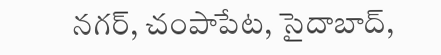నగర్, చంపాపేట, సైదాబాద్,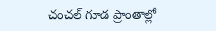చంచల్ గూడ ప్రాంతాల్లో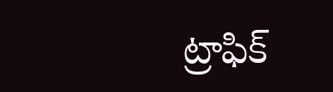ట్రాఫిక్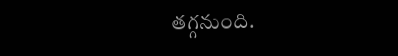తగ్గనుంది.